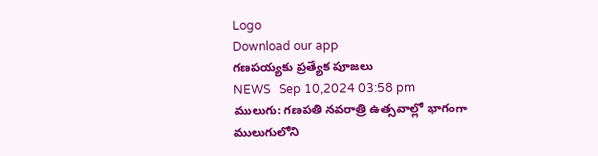Logo
Download our app
గణపయ్యకు ప్రత్యేక పూజలు
NEWS   Sep 10,2024 03:58 pm
ములుగు: గణపతి నవరాత్రి ఉత్సవాల్లో భాగంగా ములుగులోని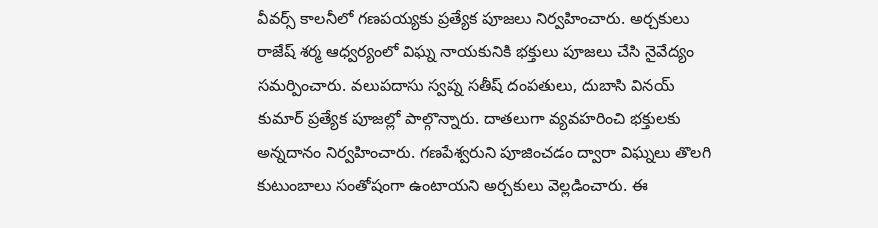వీవర్స్ కాలనీలో గణపయ్యకు ప్రత్యేక పూజలు నిర్వహించారు. అర్చకులు రాజేష్ శర్మ ఆధ్వర్యంలో విఘ్న నాయకునికి భక్తులు పూజలు చేసి నైవేద్యం సమర్పించారు. వలుపదాసు స్వప్న సతీష్ దంపతులు, దుబాసి వినయ్ కుమార్ ప్రత్యేక పూజల్లో పాల్గొన్నారు. దాతలుగా వ్యవహరించి భక్తులకు అన్నదానం నిర్వహించారు. గణపేశ్వరుని పూజించడం ద్వారా విఘ్నలు తొలగి కుటుంబాలు సంతోషంగా ఉంటాయని అర్చకులు వెల్లడించారు. ఈ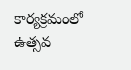కార్యక్రమంలో ఉత్సవ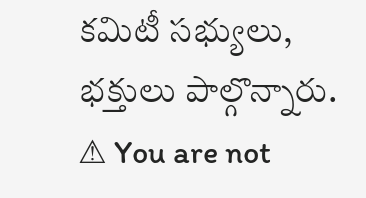కమిటీ సభ్యులు, భక్తులు పాల్గొన్నారు.
⚠ You are not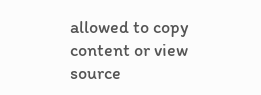allowed to copy content or view source